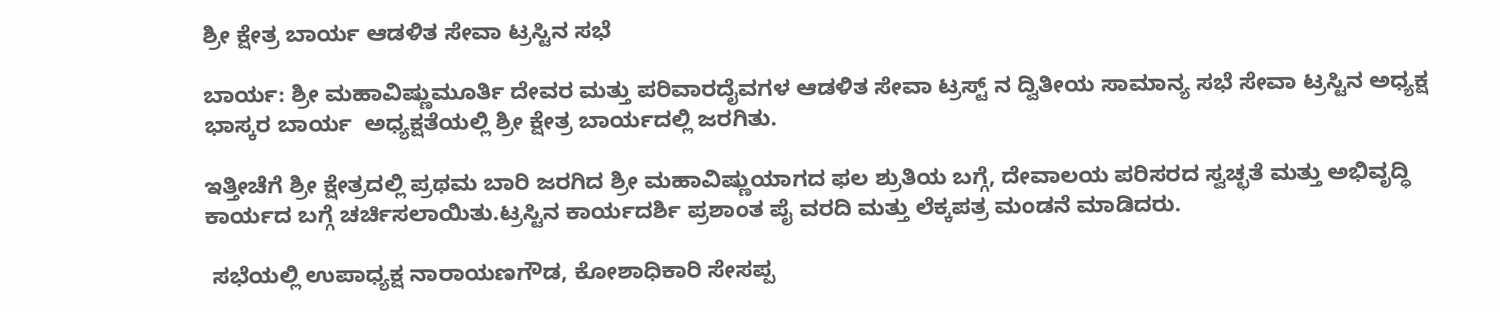ಶ್ರೀ ಕ್ಷೇತ್ರ ಬಾರ್ಯ ಆಡಳಿತ ಸೇವಾ ಟ್ರಸ್ಟಿನ ಸಭೆ

ಬಾರ್ಯ: ಶ್ರೀ ಮಹಾವಿಷ್ಣುಮೂರ್ತಿ ದೇವರ ಮತ್ತು ಪರಿವಾರದೈವಗಳ ಆಡಳಿತ ಸೇವಾ ಟ್ರಸ್ಟ್ ನ ದ್ವಿತೀಯ ಸಾಮಾನ್ಯ ಸಭೆ ಸೇವಾ ಟ್ರಸ್ಟಿನ ಅಧ್ಯಕ್ಷ ಭಾಸ್ಕರ ಬಾರ್ಯ  ಅಧ್ಯಕ್ಷತೆಯಲ್ಲಿ ಶ್ರೀ ಕ್ಷೇತ್ರ ಬಾರ್ಯದಲ್ಲಿ ಜರಗಿತು.

ಇತ್ತೀಚೆಗೆ ಶ್ರೀ ಕ್ಷೇತ್ರದಲ್ಲಿ ಪ್ರಥಮ ಬಾರಿ ಜರಗಿದ ಶ್ರೀ ಮಹಾವಿಷ್ಣುಯಾಗದ ಫಲ ಶ್ರುತಿಯ ಬಗ್ಗೆ, ದೇವಾಲಯ ಪರಿಸರದ ಸ್ವಚ್ಛತೆ ಮತ್ತು ಅಭಿವೃದ್ಧಿ ಕಾರ್ಯದ ಬಗ್ಗೆ ಚರ್ಚಿಸಲಾಯಿತು.ಟ್ರಸ್ಟಿನ ಕಾರ್ಯದರ್ಶಿ ಪ್ರಶಾಂತ ಪೈ ವರದಿ ಮತ್ತು ಲೆಕ್ಕಪತ್ರ ಮಂಡನೆ ಮಾಡಿದರು.

 ಸಭೆಯಲ್ಲಿ ಉಪಾಧ್ಯಕ್ಷ ನಾರಾಯಣಗೌಡ, ಕೋಶಾಧಿಕಾರಿ ಸೇಸಪ್ಪ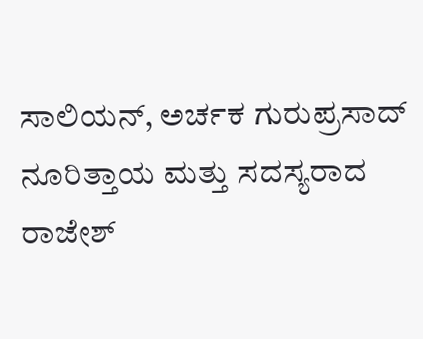ಸಾಲಿಯನ್, ಅರ್ಚಕ ಗುರುಪ್ರಸಾದ್ ನೂರಿತ್ತಾಯ ಮತ್ತು ಸದಸ್ಯರಾದ ರಾಜೇಶ್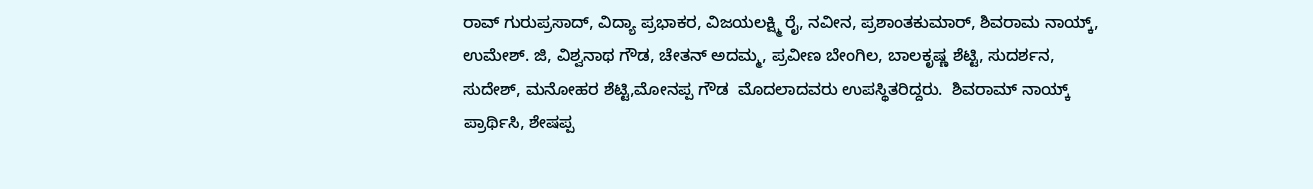ರಾವ್ ಗುರುಪ್ರಸಾದ್, ವಿದ್ಯಾ ಪ್ರಭಾಕರ, ವಿಜಯಲಕ್ಷ್ಮಿ ರೈ, ನವೀನ, ಪ್ರಶಾಂತಕುಮಾರ್, ಶಿವರಾಮ ನಾಯ್ಕ್, ಉಮೇಶ್. ಜಿ, ವಿಶ್ವನಾಥ ಗೌಡ, ಚೇತನ್ ಅದಮ್ಮ, ಪ್ರವೀಣ ಬೇಂಗಿಲ, ಬಾಲಕೃಷ್ಣ ಶೆಟ್ಟಿ, ಸುದರ್ಶನ, ಸುದೇಶ್, ಮನೋಹರ ಶೆಟ್ಟಿ,ಮೋನಪ್ಪ ಗೌಡ  ಮೊದಲಾದವರು ಉಪಸ್ಥಿತರಿದ್ದರು.  ಶಿವರಾಮ್ ನಾಯ್ಕ್  ಪ್ರಾರ್ಥಿಸಿ, ಶೇಷಪ್ಪ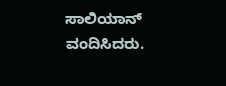ಸಾಲಿಯಾನ್  ವಂದಿಸಿದರು.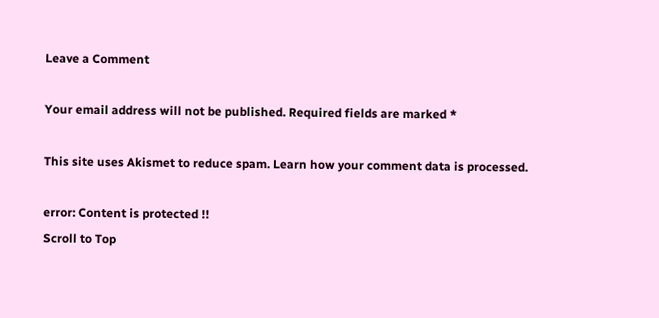Leave a Comment

Your email address will not be published. Required fields are marked *

This site uses Akismet to reduce spam. Learn how your comment data is processed.

error: Content is protected !!
Scroll to Top